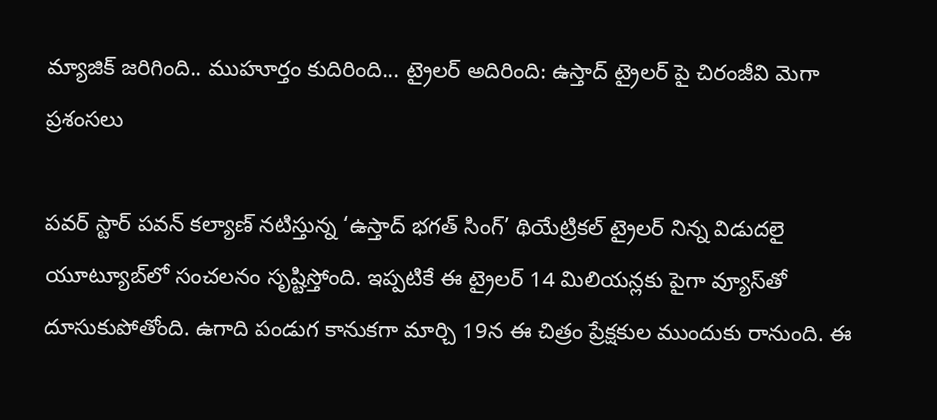మ్యాజిక్ జరిగింది.. ముహూర్తం కుదిరింది... ట్రైలర్ అదిరింది: ఉస్తాద్ ట్రైలర్ పై చిరంజీవి మెగా ప్రశంసలు

పవర్ స్టార్ పవన్ కల్యాణ్ నటిస్తున్న ‘ఉస్తాద్ భగత్ సింగ్’ థియేట్రికల్ ట్రైలర్ నిన్న విడుదలై యూట్యూబ్‌లో సంచలనం సృష్టిస్తోంది. ఇప్పటికే ఈ ట్రైలర్ 14 మిలియన్లకు పైగా వ్యూస్‌తో దూసుకుపోతోంది. ఉగాది పండుగ కానుకగా మార్చి 19న ఈ చిత్రం ప్రేక్షకుల ముందుకు రానుంది. ఈ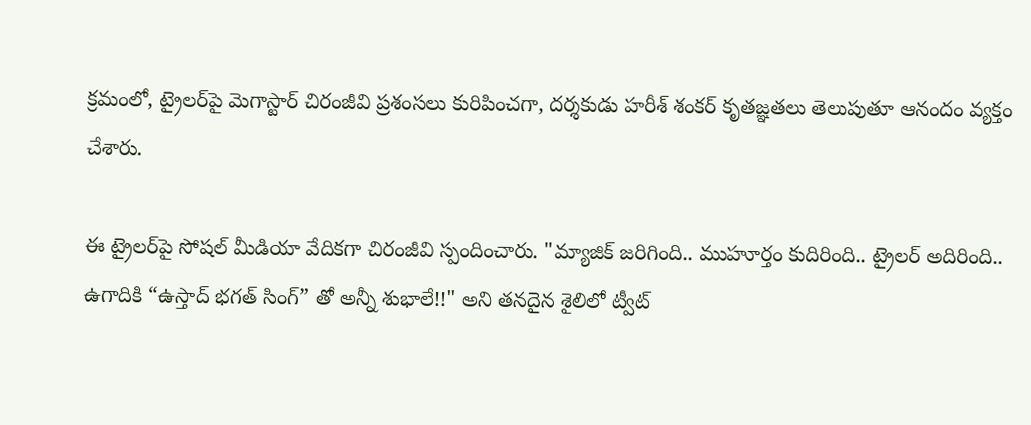క్రమంలో, ట్రైలర్‌పై మెగాస్టార్ చిరంజీవి ప్రశంసలు కురిపించగా, దర్శకుడు హరీశ్ శంకర్ కృతజ్ఞతలు తెలుపుతూ ఆనందం వ్యక్తం చేశారు.

ఈ ట్రైలర్‌పై సోషల్ మీడియా వేదికగా చిరంజీవి స్పందించారు. "మ్యాజిక్ జరిగింది.. ముహూర్తం కుదిరింది.. ట్రైలర్ అదిరింది.. ఉగాదికి “ఉస్తాద్ భగత్ సింగ్” తో అన్నీ శుభాలే!!" అని తనదైన శైలిలో ట్వీట్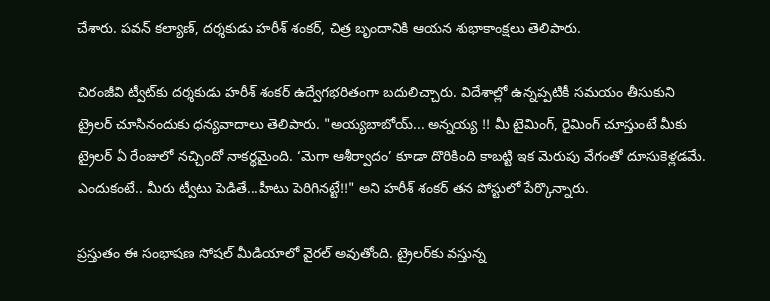చేశారు. పవన్ కల్యాణ్, దర్శకుడు హరీశ్ శంకర్, చిత్ర బృందానికి ఆయన శుభాకాంక్షలు తెలిపారు.

చిరంజీవి ట్వీట్‌కు దర్శకుడు హరీశ్ శంకర్ ఉద్వేగభరితంగా బదులిచ్చారు. విదేశాల్లో ఉన్నప్పటికీ సమయం తీసుకుని ట్రైలర్ చూసినందుకు ధన్యవాదాలు తెలిపారు. "అయ్యబాబోయ్... అన్నయ్య !! మీ టైమింగ్, రైమింగ్ చూస్తుంటే మీకు ట్రైలర్ ఏ రేంజులో నచ్చిందో నాకర్థమైంది. ‘మెగా ఆశీర్వాదం’ కూడా దొరికింది కాబట్టి ఇక మెరుపు వేగంతో దూసుకెళ్లడమే. ఎందుకంటే.. మీరు ట్వీటు పెడితే...హీటు పెరిగినట్టే!!" అని హరీశ్ శంకర్ తన పోస్టులో పేర్కొన్నారు.

ప్రస్తుతం ఈ సంభాషణ సోషల్ మీడియాలో వైరల్ అవుతోంది. ట్రైలర్‌కు వస్తున్న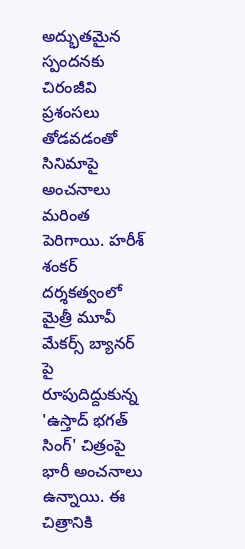అద్భుతమైన స్పందనకు చిరంజీవి ప్రశంసలు తోడవడంతో సినిమాపై అంచనాలు మరింత పెరిగాయి. హరీశ్ శంకర్ దర్శకత్వంలో మైత్రీ మూవీ మేకర్స్ బ్యానర్ పై రూపుదిద్దుకున్న 'ఉస్తాద్ భగత్ సింగ్' చిత్రంపై భారీ అంచనాలు ఉన్నాయి. ఈ చిత్రానికి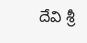దేవి శ్రీ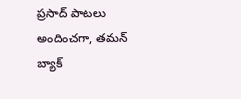ప్రసాద్ పాటలు అందించగా, తమన్ బ్యాక్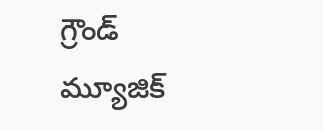గ్రౌండ్ మ్యూజిక్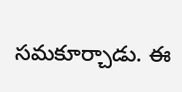సమకూర్చాడు. ఈ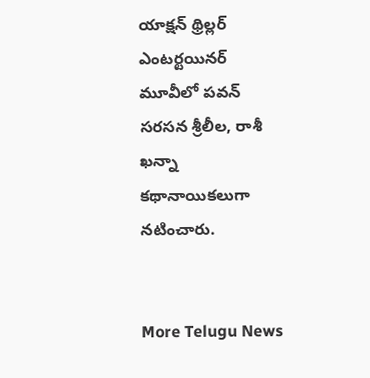యాక్షన్ థ్రిల్లర్ ఎంటర్టయినర్ మూవీలో పవన్ సరసన శ్రీలీల, రాశీ ఖన్నా కథానాయికలుగా నటించారు.


More Telugu News